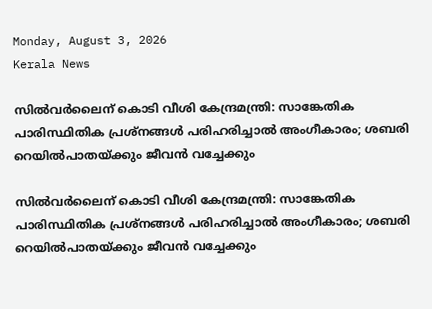Monday, August 3, 2026
Kerala News

സില്‍വര്‍ലൈന് കൊടി വീശി കേന്ദ്രമന്ത്രി: സാങ്കേതിക പാരിസ്ഥിതിക പ്രശ്‌നങ്ങള്‍ പരിഹരിച്ചാല്‍ അംഗീകാരം; ശബരി റെയില്‍പാതയ്ക്കും ജീവന്‍ വച്ചേക്കും

സില്‍വര്‍ലൈന് കൊടി വീശി കേന്ദ്രമന്ത്രി: സാങ്കേതിക പാരിസ്ഥിതിക പ്രശ്‌നങ്ങള്‍ പരിഹരിച്ചാല്‍ അംഗീകാരം; ശബരി റെയില്‍പാതയ്ക്കും ജീവന്‍ വച്ചേക്കും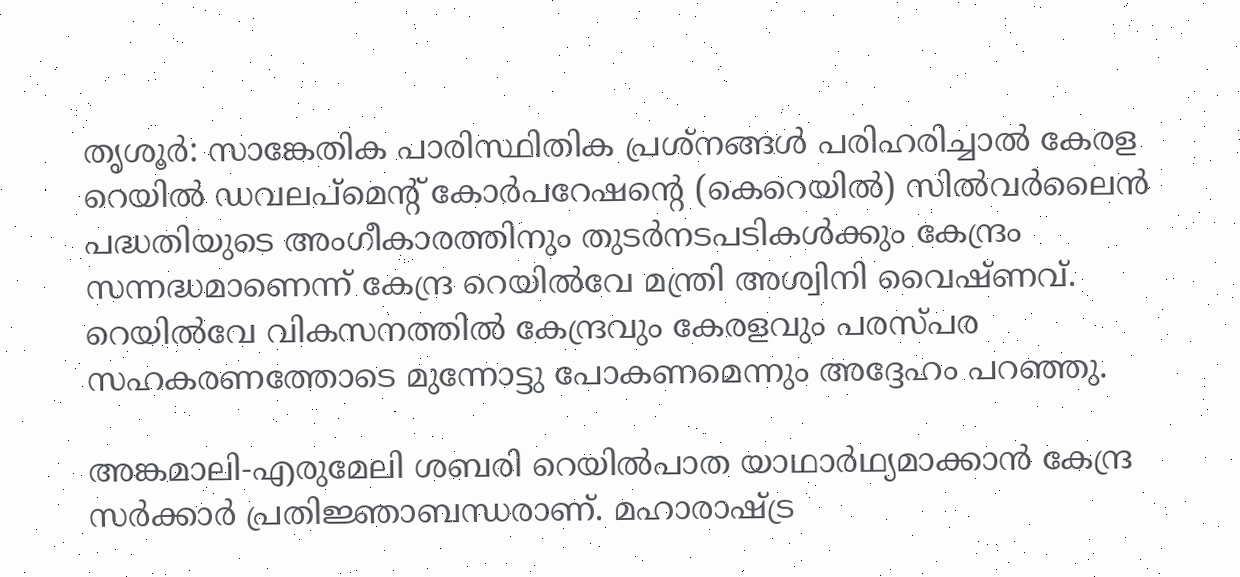തൃശൂര്‍: സാങ്കേതിക പാരിസ്ഥിതിക പ്രശ്‌നങ്ങള്‍ പരിഹരിച്ചാല്‍ കേരള റെയില്‍ ഡവലപ്‌മെന്റ് കോര്‍പറേഷന്റെ (കെറെയില്‍) സില്‍വര്‍ലൈന്‍ പദ്ധതിയുടെ അംഗീകാരത്തിനും തുടര്‍നടപടികള്‍ക്കും കേന്ദ്രം സന്നദ്ധമാണെന്ന് കേന്ദ്ര റെയില്‍വേ മന്ത്രി അശ്വിനി വൈഷ്ണവ്. റെയില്‍വേ വികസനത്തില്‍ കേന്ദ്രവും കേരളവും പരസ്പര സഹകരണത്തോടെ മുന്നോട്ടു പോകണമെന്നും അദ്ദേഹം പറഞ്ഞു.

അങ്കമാലി-എരുമേലി ശബരി റെയില്‍പാത യാഥാര്‍ഥ്യമാക്കാന്‍ കേന്ദ്ര സര്‍ക്കാര്‍ പ്രതിജ്ഞാബന്ധരാണ്. മഹാരാഷ്ട്ര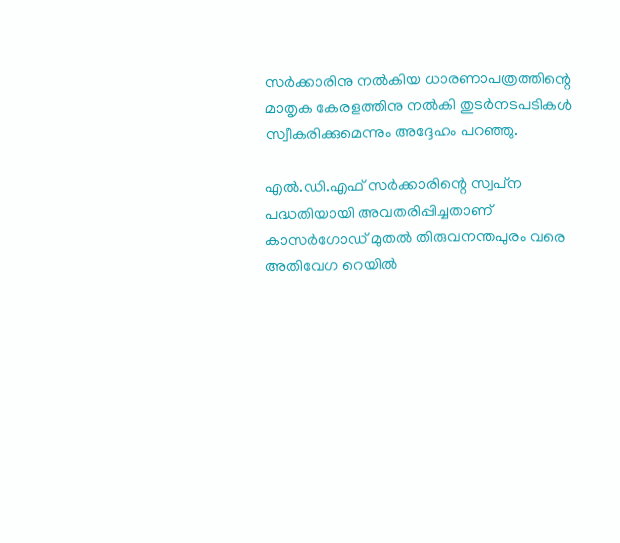സര്‍ക്കാരിനു നല്‍കിയ ധാരണാപത്രത്തിന്റെ മാതൃക കേരളത്തിനു നല്‍കി തുടര്‍നടപടികള്‍ സ്വീകരിക്കുമെന്നും അദ്ദേഹം പറഞ്ഞു.

എല്‍.ഡി.എഫ് സര്‍ക്കാരിന്റെ സ്വപ്‌ന പദ്ധതിയായി അവതരിപ്പിച്ചതാണ് കാസര്‍ഗോഡ് മുതല്‍ തിരുവനന്തപുരം വരെ അതിവേഗ റെയില്‍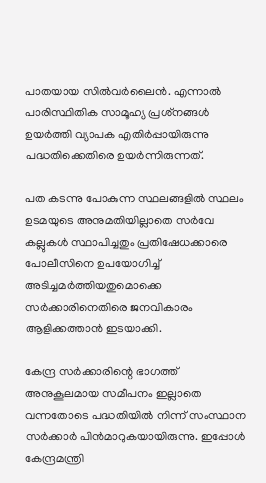പാതയായ സില്‍വര്‍ലൈന്‍. എന്നാല്‍ പാരിസ്ഥിതിക സാമൂഹ്യ പ്രശ്‌നങ്ങള്‍ ഉയര്‍ത്തി വ്യാപക എതിര്‍പ്പായിരുന്നു പദ്ധതിക്കെതിരെ ഉയര്‍ന്നിരുന്നത്.

പത കടന്നു പോകുന്ന സ്ഥലങ്ങളില്‍ സ്ഥലം ഉടമയുടെ അനുമതിയില്ലാതെ സര്‍വേ കല്ലുകള്‍ സ്ഥാപിച്ചതും പ്രതിഷേധക്കാരെ പോലീസിനെ ഉപയോഗിച്ച് അടിച്ചമര്‍ത്തിയതുമൊക്കെ സര്‍ക്കാരിനെതിരെ ജനവികാരം ആളിക്കത്താന്‍ ഇടയാക്കി.

കേന്ദ്ര സര്‍ക്കാരിന്റെ ഭാഗത്ത് അനുകൂലമായ സമീപനം ഇല്ലാതെ വന്നതോടെ പദ്ധതിയില്‍ നിന്ന് സംസ്ഥാന സര്‍ക്കാര്‍ പിന്‍മാറുകയായിരുന്നു. ഇപ്പോള്‍ കേന്ദ്രമന്ത്രി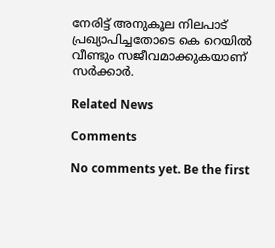നേരിട്ട് അനുകൂല നിലപാട് പ്രഖ്യാപിച്ചതോടെ കെ റെയില്‍ വീണ്ടും സജീവമാക്കുകയാണ് സര്‍ക്കാര്‍.

Related News

Comments

No comments yet. Be the first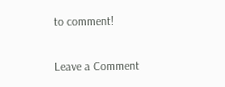to comment!

Leave a Comment